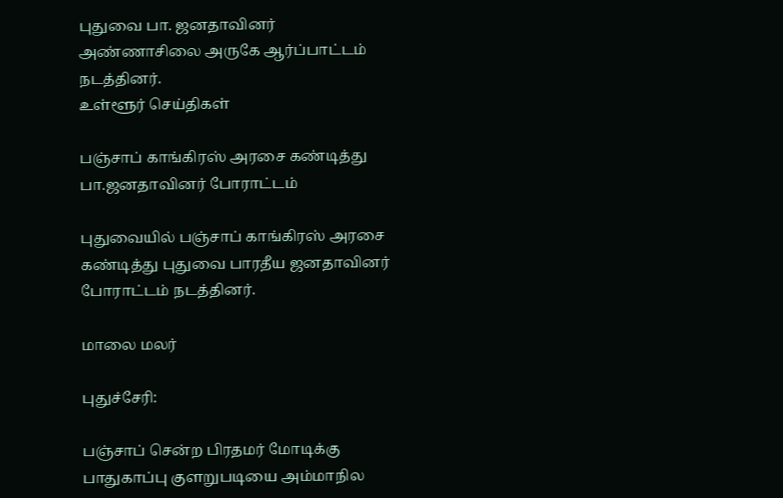புதுவை பா. ஜனதாவினர் அண்ணாசிலை அருகே ஆர்ப்பாட்டம் நடத்தினர்.
உள்ளூர் செய்திகள்

பஞ்சாப் காங்கிரஸ் அரசை கண்டித்து பா.ஜனதாவினர் போராட்டம்

புதுவையில் பஞ்சாப் காங்கிரஸ் அரசை கண்டித்து புதுவை பாரதீய ஜனதாவினர் போராட்டம் நடத்தினர்.

மாலை மலர்

புதுச்சேரி:

பஞ்சாப் சென்ற பிரதமர் மோடிக்கு பாதுகாப்பு குளறுபடியை அம்மாநில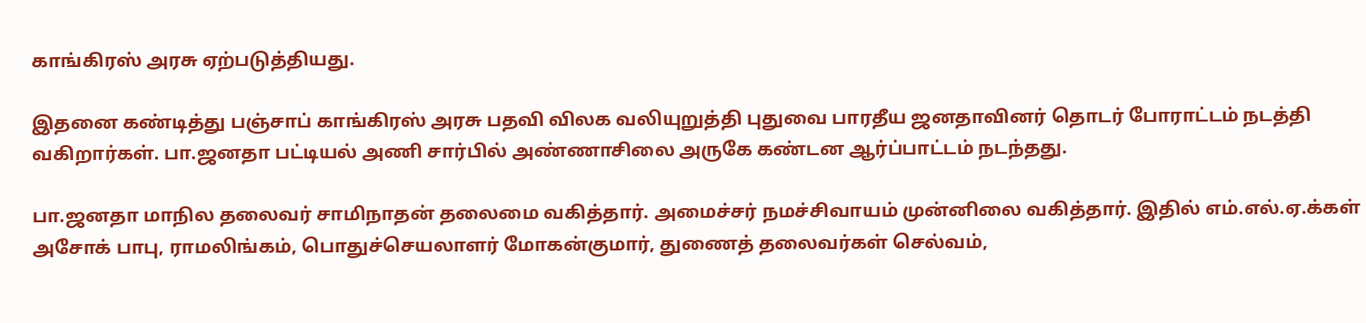காங்கிரஸ் அரசு ஏற்படுத்தியது.

இதனை கண்டித்து பஞ்சாப் காங்கிரஸ் அரசு பதவி விலக வலியுறுத்தி புதுவை பாரதீய ஜனதாவினர் தொடர் போராட்டம் நடத்தி வகிறார்கள். பா.ஜனதா பட்டியல் அணி சார்பில் அண்ணாசிலை அருகே கண்டன ஆர்ப்பாட்டம் நடந்தது.

பா.ஜனதா மாநில தலைவர் சாமிநாதன் தலைமை வகித்தார். அமைச்சர் நமச்சிவாயம் முன்னிலை வகித்தார். இதில் எம்.எல்.ஏ.க்கள் அசோக் பாபு, ராமலிங்கம், பொதுச்செயலாளர் மோகன்குமார், துணைத் தலைவர்கள் செல்வம்,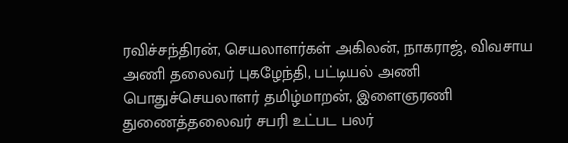ரவிச்சந்திரன், செயலாளர்கள் அகிலன், நாகராஜ், விவசாய அணி தலைவர் புகழேந்தி, பட்டியல் அணி பொதுச்செயலாளர் தமிழ்மாறன், இளைஞரணி துணைத்தலைவர் சபரி உட்பட பலர்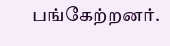பங்கேற்றனர்.